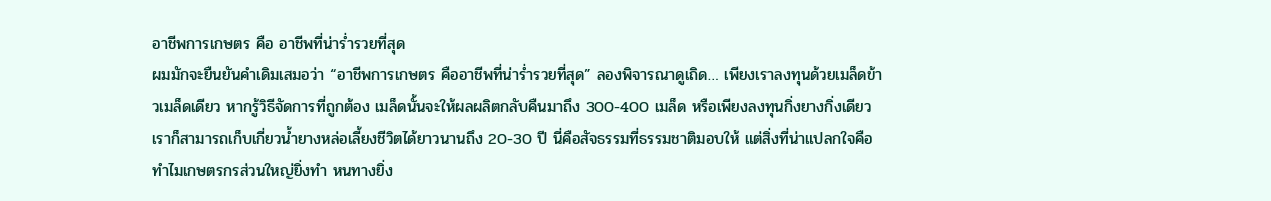อาชีพการเกษตร คือ อาชีพที่น่าร่ำรวยที่สุด
ผมมักจะยืนยันคำเดิมเสมอว่า “อาชีพการเกษตร คืออาชีพที่น่าร่ำรวยที่สุด” ลองพิจารณาดูเถิด… เพียงเราลงทุนด้วยเมล็ดข้าวเมล็ดเดียว หากรู้วิธีจัดการที่ถูกต้อง เมล็ดนั้นจะให้ผลผลิตกลับคืนมาถึง 300-400 เมล็ด หรือเพียงลงทุนกิ่งยางกิ่งเดียว เราก็สามารถเก็บเกี่ยวน้ำยางหล่อเลี้ยงชีวิตได้ยาวนานถึง 20-30 ปี นี่คือสัจธรรมที่ธรรมชาติมอบให้ แต่สิ่งที่น่าแปลกใจคือ ทำไมเกษตรกรส่วนใหญ่ยิ่งทำ หนทางยิ่ง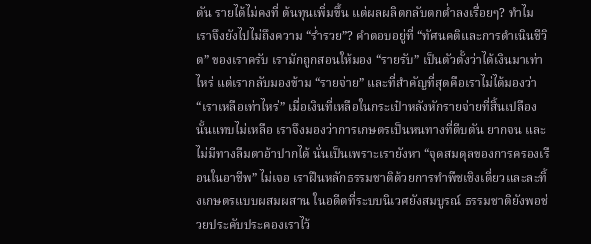ตัน รายได้ไม่คงที่ ต้นทุนเพิ่มขึ้น แต่ผลผลิตกลับตกต่ำลงเรื่อยๆ? ทำไมเราจึงยังไปไม่ถึงความ “ร่ำรวย”? คำตอบอยู่ที่ “ทัศนคติและการดำเนินชีวิต” ของเราครับ เรามักถูกสอนให้มอง “รายรับ” เป็นตัวตั้งว่าได้เงินมาเท่าไหร่ แต่เรากลับมองข้าม “รายจ่าย” และที่สำคัญที่สุดคือเราไม่ได้มองว่า “เราเหลือเท่าไหร่” เมื่อเงินที่เหลือในกระเป๋าหลังหักรายจ่ายที่สิ้นเปลืองนั้นแทบไม่เหลือ เราจึงมองว่าการเกษตรเป็นหนทางที่ตีบตัน ยากจน และไม่มีทางลืมตาอ้าปากได้ นั่นเป็นเพราะเรายังหา “จุดสมดุลของการครองเรือนในอาชีพ” ไม่เจอ เราฝืนหลักธรรมชาติด้วยการทำพืชเชิงเดี่ยวและละทิ้งเกษตรแบบผสมผสาน ในอดีตที่ระบบนิเวศยังสมบูรณ์ ธรรมชาติยังพอช่วยประคับประคองเราไว้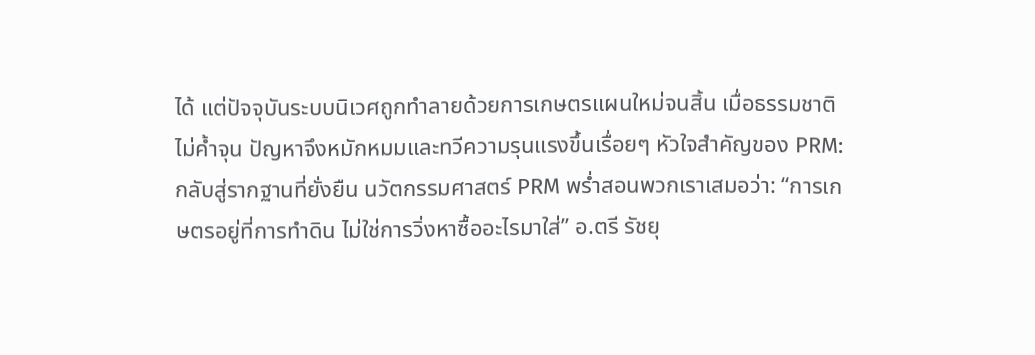ได้ แต่ปัจจุบันระบบนิเวศถูกทำลายด้วยการเกษตรแผนใหม่จนสิ้น เมื่อธรรมชาติไม่ค้ำจุน ปัญหาจึงหมักหมมและทวีความรุนแรงขึ้นเรื่อยๆ หัวใจสำคัญของ PRM: กลับสู่รากฐานที่ยั่งยืน นวัตกรรมศาสตร์ PRM พร่ำสอนพวกเราเสมอว่า: “การเกษตรอยู่ที่การทำดิน ไม่ใช่การวิ่งหาซื้ออะไรมาใส่” อ.ตรี รัชยุ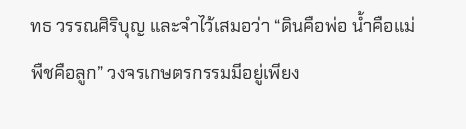ทธ วรรณศิริบุญ และจำไว้เสมอว่า “ดินคือพ่อ น้ำคือแม่ พืชคือลูก” วงจรเกษตรกรรมมีอยู่เพียง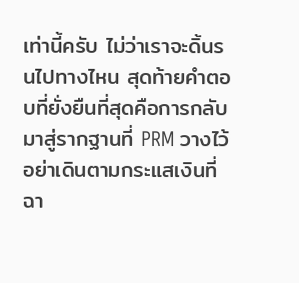เท่านี้ครับ ไม่ว่าเราจะดิ้นรนไปทางไหน สุดท้ายคำตอบที่ยั่งยืนที่สุดคือการกลับมาสู่รากฐานที่ PRM วางไว้ อย่าเดินตามกระแสเงินที่ฉา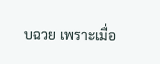บฉวย เพราะเมื่อ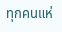ทุกคนแห่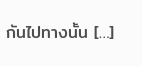กันไปทางนั้น […]